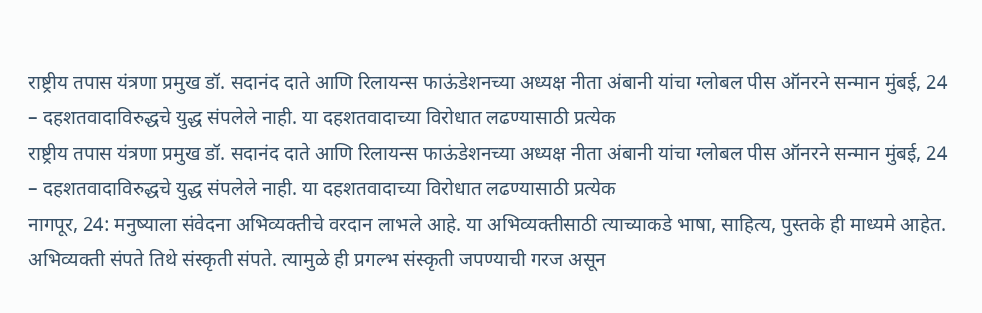राष्ट्रीय तपास यंत्रणा प्रमुख डॉ. सदानंद दाते आणि रिलायन्स फाऊंडेशनच्या अध्यक्ष नीता अंबानी यांचा ग्लोबल पीस ऑनरने सन्मान मुंबई, 24 – दहशतवादाविरुद्धचे युद्ध संपलेले नाही. या दहशतवादाच्या विरोधात लढण्यासाठी प्रत्येक
राष्ट्रीय तपास यंत्रणा प्रमुख डॉ. सदानंद दाते आणि रिलायन्स फाऊंडेशनच्या अध्यक्ष नीता अंबानी यांचा ग्लोबल पीस ऑनरने सन्मान मुंबई, 24 – दहशतवादाविरुद्धचे युद्ध संपलेले नाही. या दहशतवादाच्या विरोधात लढण्यासाठी प्रत्येक
नागपूर, 24: मनुष्याला संवेदना अभिव्यक्तीचे वरदान लाभले आहे. या अभिव्यक्तीसाठी त्याच्याकडे भाषा, साहित्य, पुस्तके ही माध्यमे आहेत. अभिव्यक्ती संपते तिथे संस्कृती संपते. त्यामुळे ही प्रगल्भ संस्कृती जपण्याची गरज असून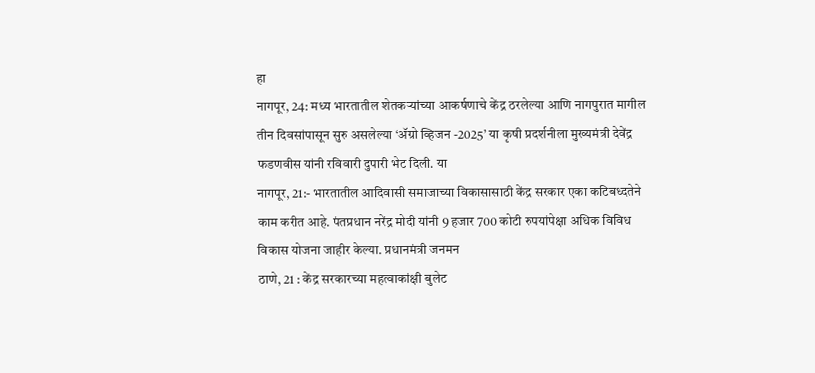हा
नागपूर, 24: मध्य भारतातील शेतकऱ्यांच्या आकर्षणाचे केंद्र ठरलेल्या आणि नागपुरात मागील तीन दिवसांपासून सुरु असलेल्या ‘ॲग्रो व्हिजन -2025’ या कृषी प्रदर्शनीला मुख्यमंत्री देवेंद्र फडणवीस यांनी रविवारी दुपारी भेट दिली. या
नागपूर, 21:- भारतातील आदिवासी समाजाच्या विकासासाठी केंद्र सरकार एका कटिबध्दतेने काम करीत आहे. पंतप्रधान नरेंद्र मोदी यांनी 9 हजार 700 कोटी रुपयांपेक्षा अधिक विविध विकास योजना जाहीर केल्या. प्रधानमंत्री जनमन
ठाणे, 21 : केंद्र सरकारच्या महत्वाकांक्षी बुलेट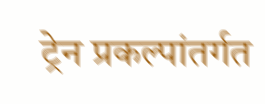ट्रेन प्रकल्पांतर्गत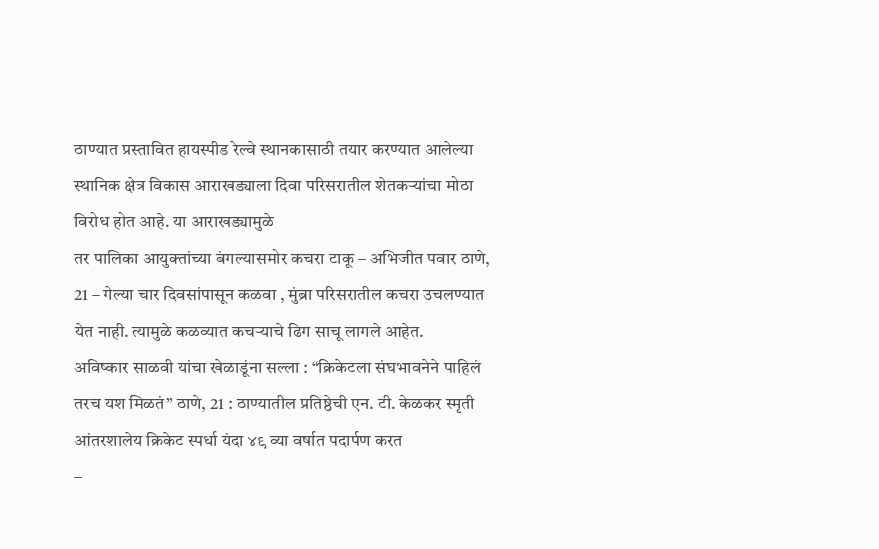ठाण्यात प्रस्तावित हायस्पीड रेल्वे स्थानकासाठी तयार करण्यात आलेल्या स्थानिक क्षेत्र विकास आराखड्याला दिवा परिसरातील शेतकऱ्यांचा मोठा विरोध होत आहे. या आराखड्यामुळे
तर पालिका आयुक्तांच्या बंगल्यासमोर कचरा टाकू – अभिजीत पवार ठाणे, 21 – गेल्या चार दिवसांपासून कळवा , मुंब्रा परिसरातील कचरा उचलण्यात येत नाही. त्यामुळे कळव्यात कचऱ्याचे ढिग साचू लागले आहेत.
अविष्कार साळवी यांचा खेळाडूंना सल्ला : “क्रिकेटला संघभावनेने पाहिलं तरच यश मिळतं” ठाणे, 21 : ठाण्यातील प्रतिष्ठेची एन. टी. केळकर स्मृती आंतरशालेय क्रिकेट स्पर्धा यंदा ४९ व्या वर्षात पदार्पण करत
–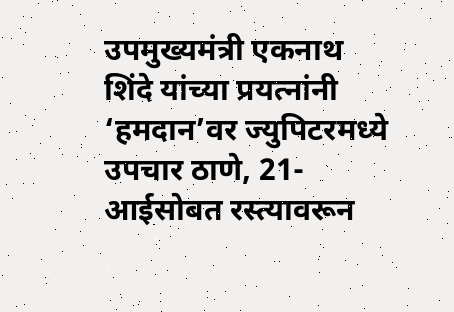उपमुख्यमंत्री एकनाथ शिंदे यांच्या प्रयत्नांनी ‘हमदान’वर ज्युपिटरमध्ये उपचार ठाणे, 21- आईसोबत रस्त्यावरून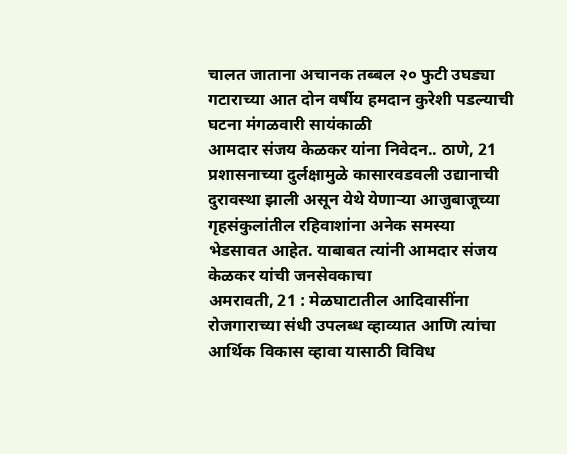चालत जाताना अचानक तब्बल २० फुटी उघड्या गटाराच्या आत दोन वर्षीय हमदान कुरेशी पडल्याची घटना मंगळवारी सायंकाळी
आमदार संजय केळकर यांना निवेदन.. ठाणे, 21 प्रशासनाच्या दुर्लक्षामुळे कासारवडवली उद्यानाची दुरावस्था झाली असून येथे येणाऱ्या आजुबाजूच्या गृहसंकुलांतील रहिवाशांना अनेक समस्या भेडसावत आहेत. याबाबत त्यांनी आमदार संजय केळकर यांची जनसेवकाचा
अमरावती, 21 : मेळघाटातील आदिवासींना रोजगाराच्या संधी उपलब्ध व्हाव्यात आणि त्यांचा आर्थिक विकास व्हावा यासाठी विविध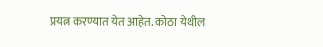प्रयत्न करण्यात येत आहेत. कोठा येथील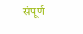संपूर्ण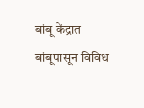बांबू केंद्रात बांबूपासून विविध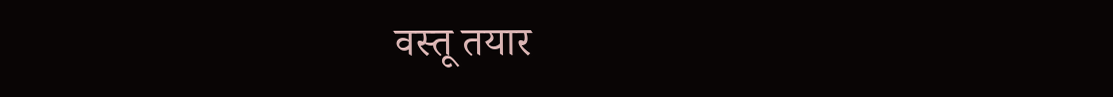वस्तू तयार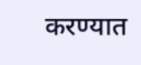करण्यात